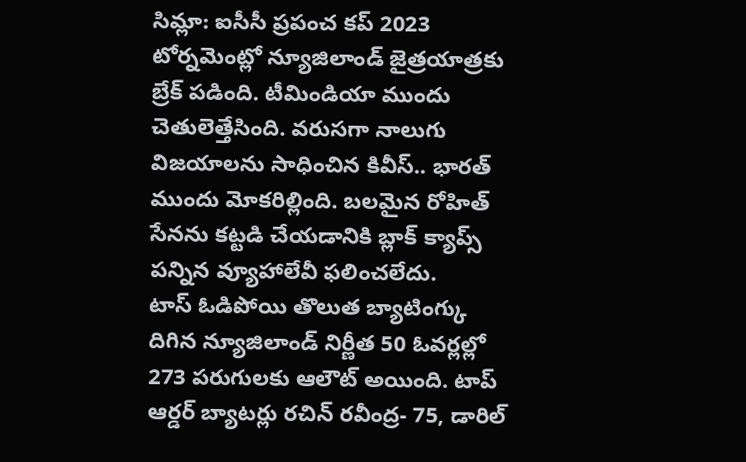సిమ్లా: ఐసీసీ ప్రపంచ కప్ 2023 టోర్నమెంట్లో న్యూజిలాండ్ జైత్రయాత్రకు బ్రేక్ పడింది. టీమిండియా ముందు చెతులెత్తేసింది. వరుసగా నాలుగు విజయాలను సాధించిన కివీస్.. భారత్ ముందు మోకరిల్లింది. బలమైన రోహిత్ సేనను కట్టడి చేయడానికి బ్లాక్ క్యాప్స్ పన్నిన వ్యూహాలేవీ ఫలించలేదు.
టాస్ ఓడిపోయి తొలుత బ్యాటింగ్కు దిగిన న్యూజిలాండ్ నిర్ణీత 50 ఓవర్లల్లో 273 పరుగులకు ఆలౌట్ అయింది. టాప్ ఆర్డర్ బ్యాటర్లు రచిన్ రవీంద్ర- 75, డారిల్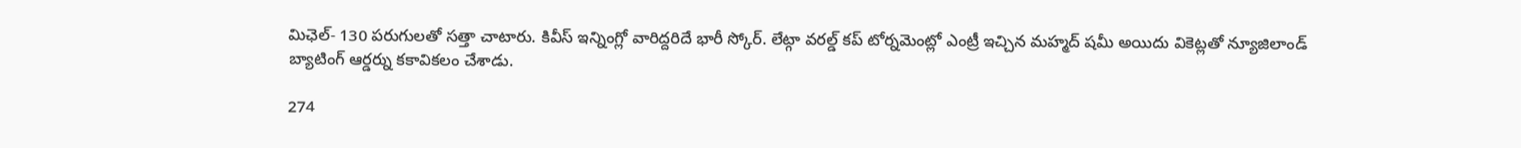మిఛెల్- 130 పరుగులతో సత్తా చాటారు. కివీస్ ఇన్నింగ్లో వారిద్దరిదే భారీ స్కోర్. లేట్గా వరల్డ్ కప్ టోర్నమెంట్లో ఎంట్రీ ఇచ్చిన మహ్మద్ షమీ అయిదు వికెట్లతో న్యూజిలాండ్ బ్యాటింగ్ ఆర్డర్ను కకావికలం చేశాడు.

274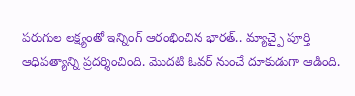పరుగుల లక్ష్యంతో ఇన్నింగ్ ఆరంభించిన భారత్.. మ్యాచ్పై పూర్తి ఆధిపత్యాన్ని ప్రదర్శించింది. మొదటి ఓవర్ నుంచే దూకుడుగా ఆడింది.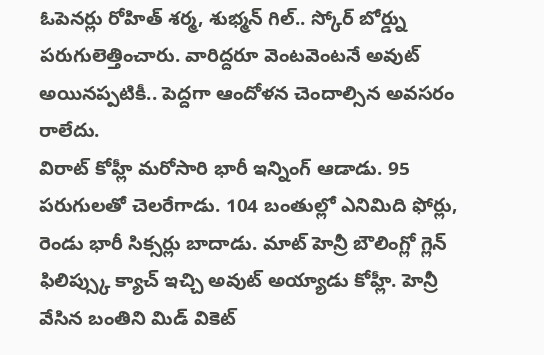ఓపెనర్లు రోహిత్ శర్మ, శుభ్మన్ గిల్.. స్కోర్ బోర్డ్ను పరుగులెత్తించారు. వారిద్దరూ వెంటవెంటనే అవుట్ అయినప్పటికీ.. పెద్దగా ఆందోళన చెందాల్సిన అవసరం రాలేదు.
విరాట్ కోహ్లీ మరోసారి భారీ ఇన్నింగ్ ఆడాడు. 95 పరుగులతో చెలరేగాడు. 104 బంతుల్లో ఎనిమిది ఫోర్లు, రెండు భారీ సిక్సర్లు బాదాడు. మాట్ హెన్రీ బౌలింగ్లో గ్లెన్ ఫిలిప్స్కు క్యాచ్ ఇచ్చి అవుట్ అయ్యాడు కోహ్లీ. హెన్రీ వేసిన బంతిని మిడ్ వికెట్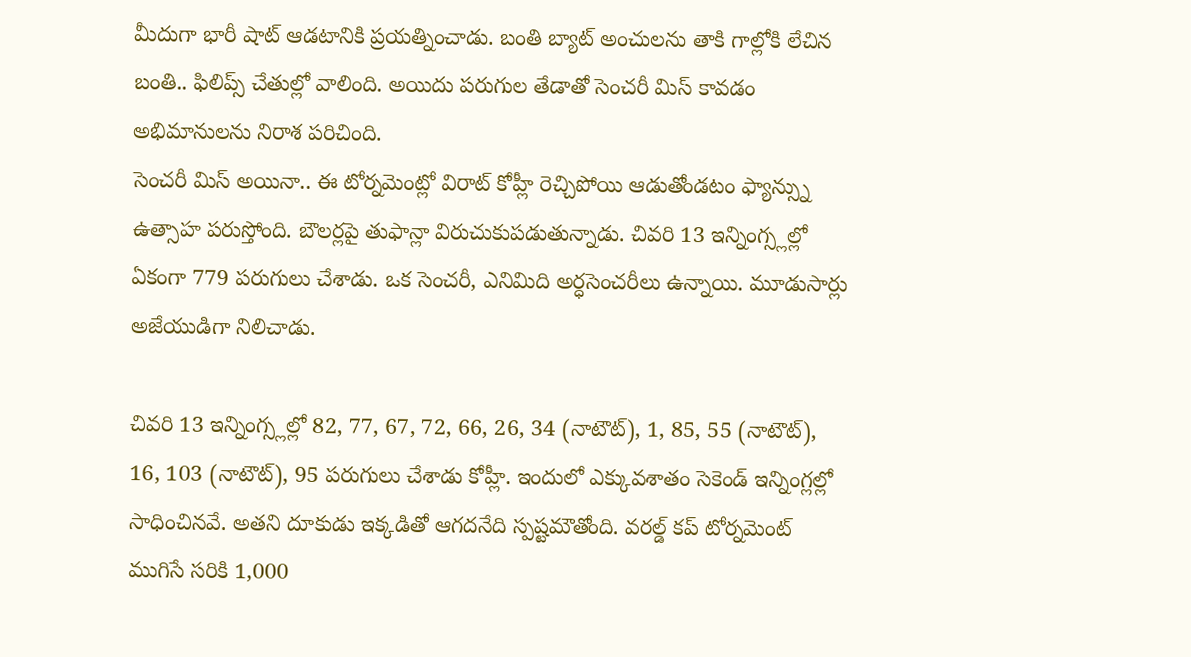మీదుగా భారీ షాట్ ఆడటానికి ప్రయత్నించాడు. బంతి బ్యాట్ అంచులను తాకి గాల్లోకి లేచిన బంతి.. ఫిలిప్స్ చేతుల్లో వాలింది. అయిదు పరుగుల తేడాతో సెంచరీ మిస్ కావడం అభిమానులను నిరాశ పరిచింది.
సెంచరీ మిస్ అయినా.. ఈ టోర్నమెంట్లో విరాట్ కోహ్లీ రెచ్చిపోయి ఆడుతోండటం ఫ్యాన్స్ను ఉత్సాహ పరుస్తోంది. బౌలర్లపై తుఫాన్లా విరుచుకుపడుతున్నాడు. చివరి 13 ఇన్నింగ్స్లల్లో ఏకంగా 779 పరుగులు చేశాడు. ఒక సెంచరీ, ఎనిమిది అర్ధసెంచరీలు ఉన్నాయి. మూడుసార్లు అజేయుడిగా నిలిచాడు.

చివరి 13 ఇన్నింగ్స్లల్లో 82, 77, 67, 72, 66, 26, 34 (నాటౌట్), 1, 85, 55 (నాటౌట్), 16, 103 (నాటౌట్), 95 పరుగులు చేశాడు కోహ్లీ. ఇందులో ఎక్కువశాతం సెకెండ్ ఇన్నింగ్లల్లో సాధించినవే. అతని దూకుడు ఇక్కడితో ఆగదనేది స్పష్టమౌతోంది. వరల్డ్ కప్ టోర్నమెంట్ ముగిసే సరికి 1,000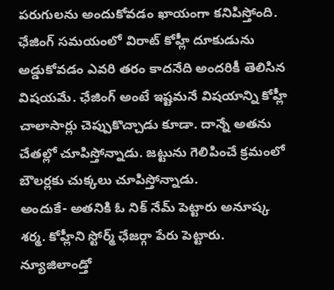పరుగులను అందుకోవడం ఖాయంగా కనిపిస్తోంది.
ఛేజింగ్ సమయంలో విరాట్ కోహ్లీ దూకుడును అడ్డుకోవడం ఎవరి తరం కాదనేది అందరికీ తెలిసిన విషయమే. ఛేజింగ్ అంటే ఇష్టమనే విషయాన్ని కోహ్లీ చాలాసార్లు చెప్పుకొచ్చాడు కూడా. దాన్నే అతను చేతల్లో చూపిస్తోన్నాడు. జట్టును గెలిపించే క్రమంలో బౌలర్లకు చుక్కలు చూపిస్తోన్నాడు.
అందుకే- అతనికి ఓ నిక్ నేమ్ పెట్టారు అనూష్క శర్మ. కోహ్లీని స్టోర్మ్ ఛేజర్గా పేరు పెట్టారు. న్యూజిలాండ్తో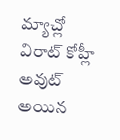మ్యాచ్లో విరాట్ కోహ్లీ అవుట్ అయిన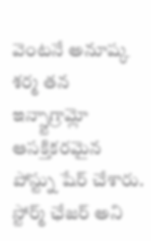వెంటనే అనూష్క శర్మ తన ఇన్స్టాగ్రామ్లో ఆసక్తికరమైన పోస్ట్ను షేర్ చేశారు. స్టోర్మ్ ఛేజర్ అని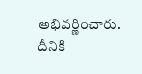అభివర్ణించారు. దీనికి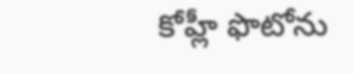కోహ్లీ ఫొటోను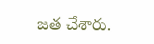జత చేశారు.